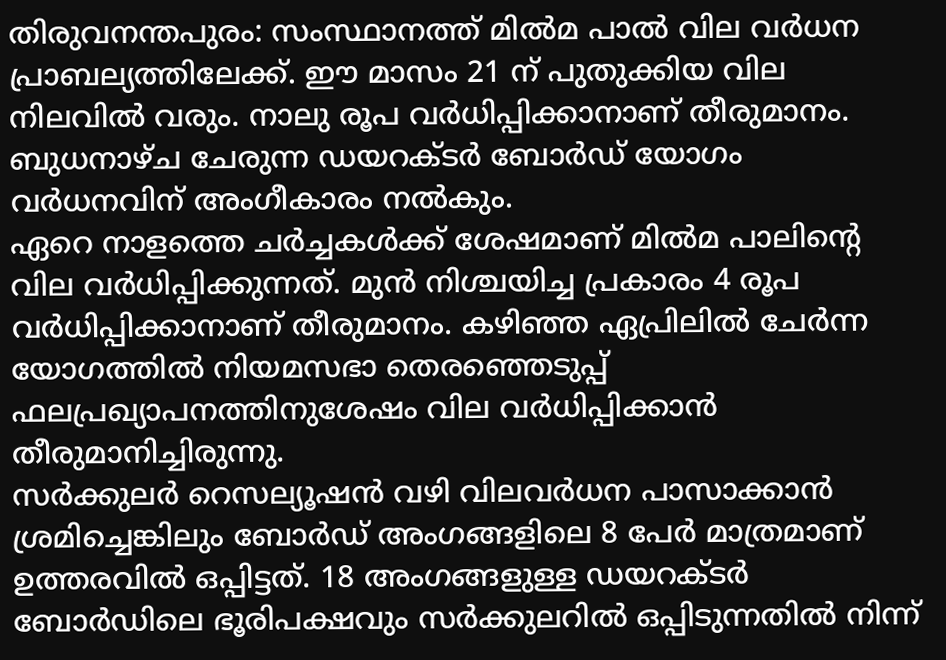തിരുവനന്തപുരം: സംസ്ഥാനത്ത് മിൽമ പാൽ വില വർധന പ്രാബല്യത്തിലേക്ക്. ഈ മാസം 21 ന് പുതുക്കിയ വില നിലവിൽ വരും. നാലു രൂപ വർധിപ്പിക്കാനാണ് തീരുമാനം. ബുധനാഴ്ച ചേരുന്ന ഡയറക്ടർ ബോർഡ് യോഗം വർധനവിന് അംഗീകാരം നൽകും.
ഏറെ നാളത്തെ ചർച്ചകൾക്ക് ശേഷമാണ് മിൽമ പാലിൻ്റെ വില വർധിപ്പിക്കുന്നത്. മുൻ നിശ്ചയിച്ച പ്രകാരം 4 രൂപ വർധിപ്പിക്കാനാണ് തീരുമാനം. കഴിഞ്ഞ ഏപ്രിലിൽ ചേർന്ന യോഗത്തിൽ നിയമസഭാ തെരഞ്ഞെടുപ്പ് ഫലപ്രഖ്യാപനത്തിനുശേഷം വില വർധിപ്പിക്കാൻ തീരുമാനിച്ചിരുന്നു.
സർക്കുലർ റെസല്യൂഷൻ വഴി വിലവർധന പാസാക്കാൻ ശ്രമിച്ചെങ്കിലും ബോർഡ് അംഗങ്ങളിലെ 8 പേർ മാത്രമാണ് ഉത്തരവിൽ ഒപ്പിട്ടത്. 18 അംഗങ്ങളുള്ള ഡയറക്ടർ ബോർഡിലെ ഭൂരിപക്ഷവും സർക്കുലറിൽ ഒപ്പിടുന്നതിൽ നിന്ന്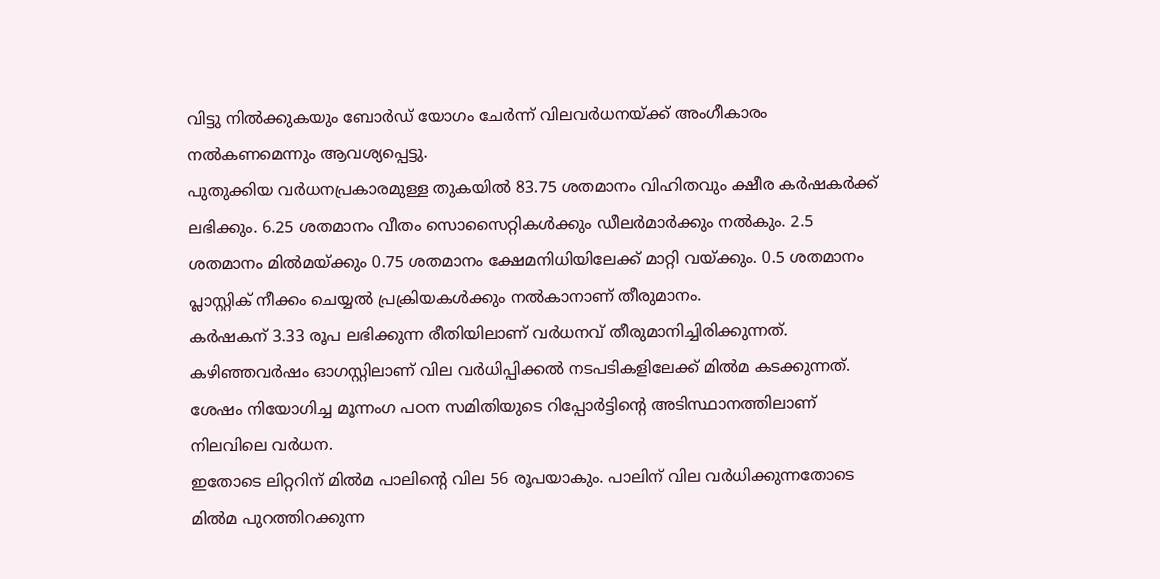വിട്ടു നിൽക്കുകയും ബോർഡ് യോഗം ചേർന്ന് വിലവർധനയ്ക്ക് അംഗീകാരം നൽകണമെന്നും ആവശ്യപ്പെട്ടു.
പുതുക്കിയ വർധനപ്രകാരമുള്ള തുകയിൽ 83.75 ശതമാനം വിഹിതവും ക്ഷീര കർഷകർക്ക് ലഭിക്കും. 6.25 ശതമാനം വീതം സൊസൈറ്റികൾക്കും ഡീലർമാർക്കും നൽകും. 2.5 ശതമാനം മിൽമയ്ക്കും 0.75 ശതമാനം ക്ഷേമനിധിയിലേക്ക് മാറ്റി വയ്ക്കും. 0.5 ശതമാനം പ്ലാസ്റ്റിക് നീക്കം ചെയ്യൽ പ്രക്രിയകൾക്കും നൽകാനാണ് തീരുമാനം.
കർഷകന് 3.33 രൂപ ലഭിക്കുന്ന രീതിയിലാണ് വർധനവ് തീരുമാനിച്ചിരിക്കുന്നത്. കഴിഞ്ഞവർഷം ഓഗസ്റ്റിലാണ് വില വർധിപ്പിക്കൽ നടപടികളിലേക്ക് മിൽമ കടക്കുന്നത്. ശേഷം നിയോഗിച്ച മൂന്നംഗ പഠന സമിതിയുടെ റിപ്പോർട്ടിൻ്റെ അടിസ്ഥാനത്തിലാണ് നിലവിലെ വർധന.
ഇതോടെ ലിറ്ററിന് മിൽമ പാലിൻ്റെ വില 56 രൂപയാകും. പാലിന് വില വർധിക്കുന്നതോടെ മിൽമ പുറത്തിറക്കുന്ന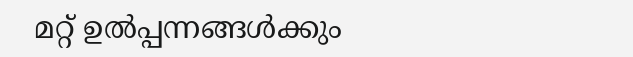മറ്റ് ഉൽപ്പന്നങ്ങൾക്കും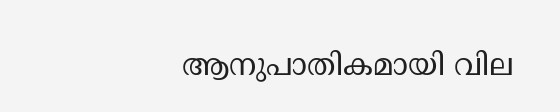ആനുപാതികമായി വില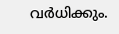വർധിക്കും.